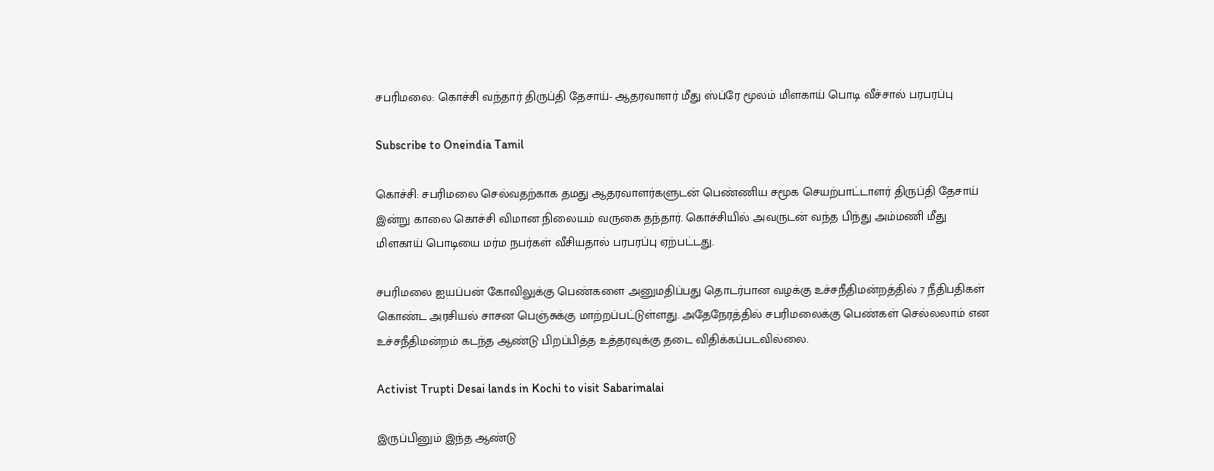சபரிமலை: கொச்சி வந்தார் திருப்தி தேசாய்- ஆதரவாளர் மீது ஸ்ப்ரே மூலம் மிளகாய் பொடி வீச்சால் பரபரப்பு

Subscribe to Oneindia Tamil

கொச்சி: சபரிமலை செல்வதற்காக தமது ஆதரவாளர்களுடன் பெண்ணிய சமூக செயற்பாட்டாளர் திருப்தி தேசாய் இன்று காலை கொச்சி விமான நிலையம் வருகை தந்தார். கொச்சியில் அவருடன் வந்த பிந்து அம்மணி மீது மிளகாய் பொடியை மர்ம நபர்கள் வீசியதால் பரபரப்பு ஏற்பட்டது.

சபரிமலை ஐயப்பன் கோவிலுக்கு பெண்களை அனுமதிப்பது தொடர்பான வழக்கு உச்சநீதிமன்றத்தில் 7 நீதிபதிகள் கொண்ட அரசியல் சாசன பெஞ்சுக்கு மாற்றப்பட்டுள்ளது. அதேநேரத்தில் சபரிமலைக்கு பெண்கள் செல்லலாம் என உச்சநீதிமன்றம் கடந்த ஆண்டு பிறப்பித்த உத்தரவுக்கு தடை விதிக்கப்படவில்லை.

Activist Trupti Desai lands in Kochi to visit Sabarimalai

இருப்பினும் இந்த ஆண்டு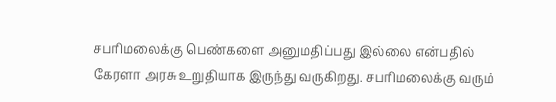சபரிமலைக்கு பெண்களை அனுமதிப்பது இல்லை என்பதில் கேரளா அரசு உறுதியாக இருந்து வருகிறது. சபரிமலைக்கு வரும்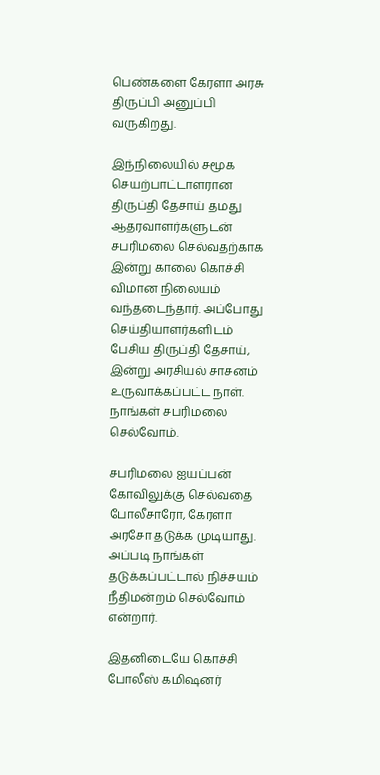பெண்களை கேரளா அரசு திருப்பி அனுப்பி வருகிறது.

இந்நிலையில் சமூக செயற்பாட்டாளரான திருப்தி தேசாய் தமது ஆதரவாளர்களுடன் சபரிமலை செல்வதற்காக இன்று காலை கொச்சி விமான நிலையம் வந்தடைந்தார். அப்போது செய்தியாளர்களிடம் பேசிய திருப்தி தேசாய், இன்று அரசியல் சாசனம் உருவாக்கப்பட்ட நாள். நாங்கள் சபரிமலை செல்வோம்.

சபரிமலை ஐயப்பன் கோவிலுக்கு செல்வதை போலீசாரோ, கேரளா அரசோ தடுக்க முடியாது. அப்படி நாங்கள் தடுக்கப்பட்டால் நிச்சயம் நீதிமன்றம் செல்வோம் என்றார்.

இதனிடையே கொச்சி போலீஸ் கமிஷனர்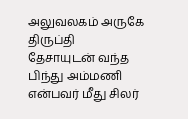அலுவலகம் அருகே திருப்தி தேசாயுடன் வந்த பிந்து அம்மணி என்பவர் மீது சிலர்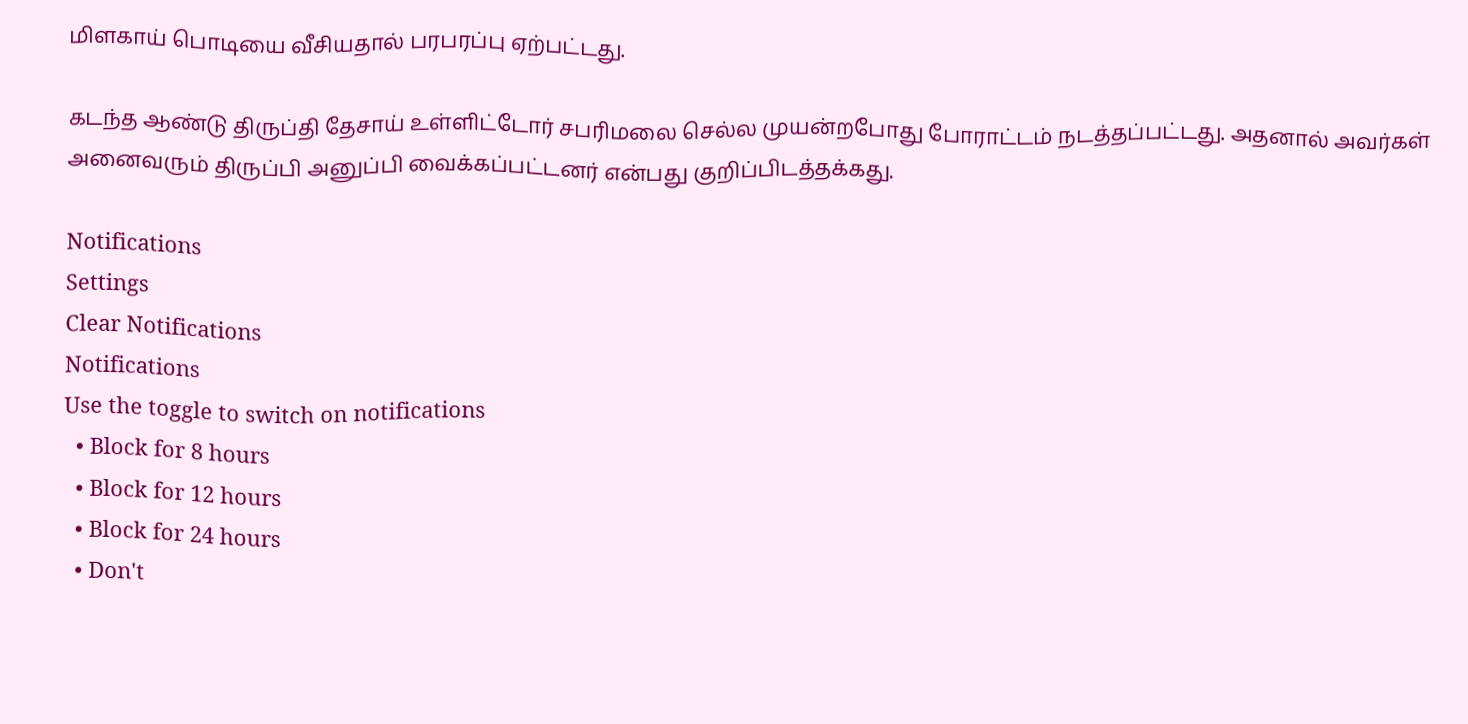மிளகாய் பொடியை வீசியதால் பரபரப்பு ஏற்பட்டது.

கடந்த ஆண்டு திருப்தி தேசாய் உள்ளிட்டோர் சபரிமலை செல்ல முயன்றபோது போராட்டம் நடத்தப்பட்டது. அதனால் அவர்கள் அனைவரும் திருப்பி அனுப்பி வைக்கப்பட்டனர் என்பது குறிப்பிடத்தக்கது.

Notifications
Settings
Clear Notifications
Notifications
Use the toggle to switch on notifications
  • Block for 8 hours
  • Block for 12 hours
  • Block for 24 hours
  • Don't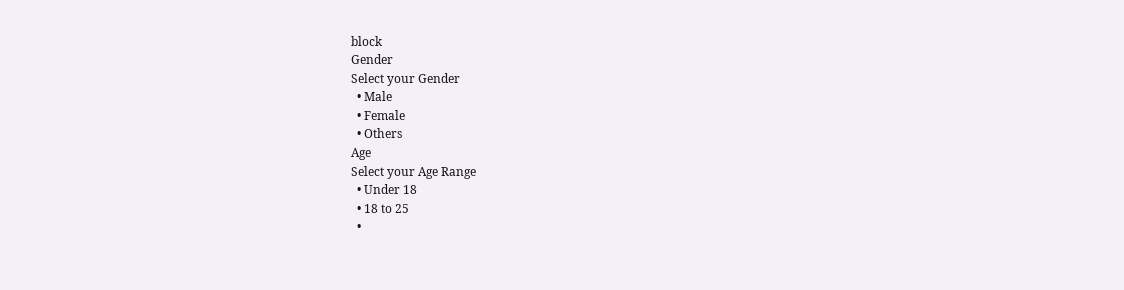block
Gender
Select your Gender
  • Male
  • Female
  • Others
Age
Select your Age Range
  • Under 18
  • 18 to 25
  •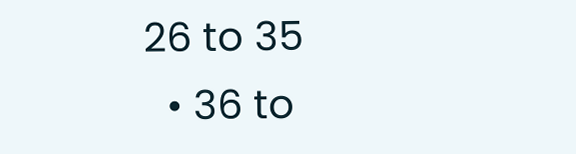26 to 35
  • 36 to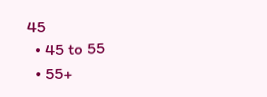45
  • 45 to 55
  • 55+